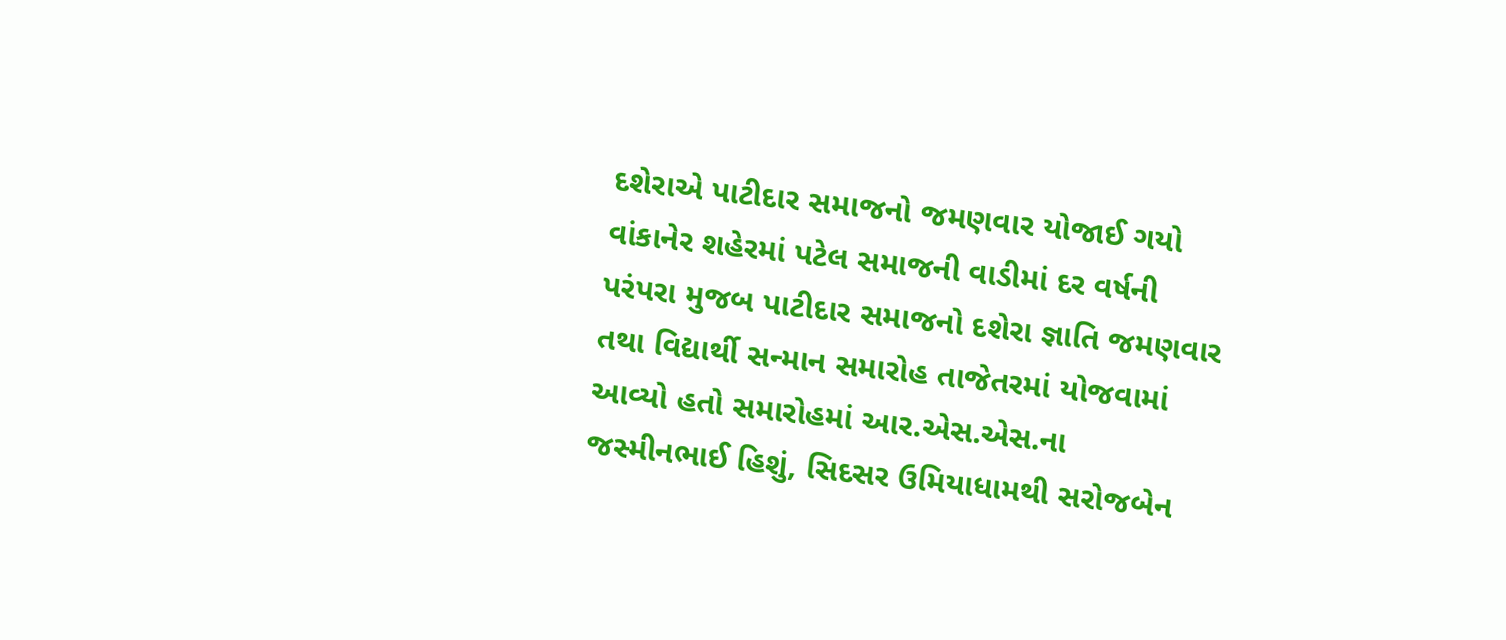દશેરાએ પાટીદાર સમાજનો જમણવાર યોજાઈ ગયો
વાંકાનેર શહેરમાં પટેલ સમાજની વાડીમાં દર વર્ષની પરંપરા મુજબ પાટીદાર સમાજનો દશેરા જ્ઞાતિ જમણવાર તથા વિદ્યાર્થી સન્માન સમારોહ તાજેતરમાં યોજવામાં આવ્યો હતો સમારોહમાં આર.એસ.એસ.ના જસ્મીનભાઈ હિશું, સિદસર ઉમિયાધામથી સરોજબેન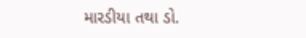મારડીયા તથા ડો.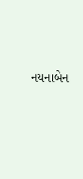નયનાબેન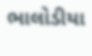ભાલોડીયા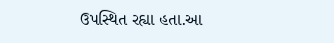ઉપસ્થિત રહ્યા હતા.આ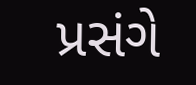પ્રસંગે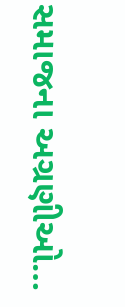સમાજના અગ્રણીઓ…